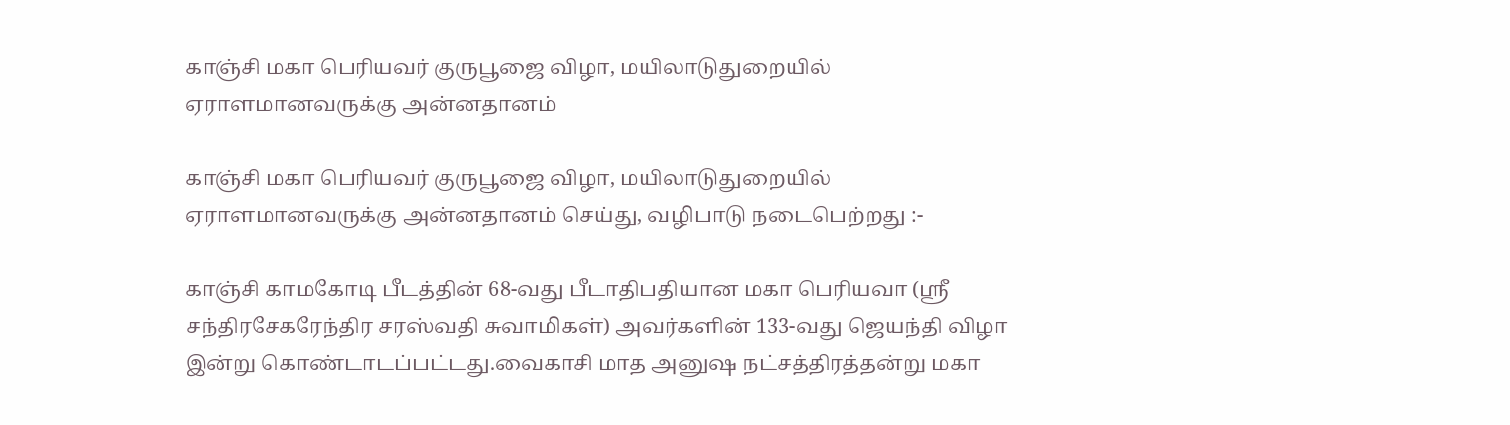காஞ்சி மகா பெரியவர் குருபூஜை விழா, மயிலாடுதுறையில் ஏராளமானவருக்கு அன்னதானம்

காஞ்சி மகா பெரியவர் குருபூஜை விழா, மயிலாடுதுறையில் ஏராளமானவருக்கு அன்னதானம் செய்து, வழிபாடு நடைபெற்றது :-

காஞ்சி காமகோடி பீடத்தின் 68-வது பீடாதிபதியான மகா பெரியவா (ஸ்ரீ சந்திரசேகரேந்திர சரஸ்வதி சுவாமிகள்) அவர்களின் 133-வது ஜெயந்தி விழா இன்று கொண்டாடப்பட்டது.வைகாசி மாத அனுஷ நட்சத்திரத்தன்று மகா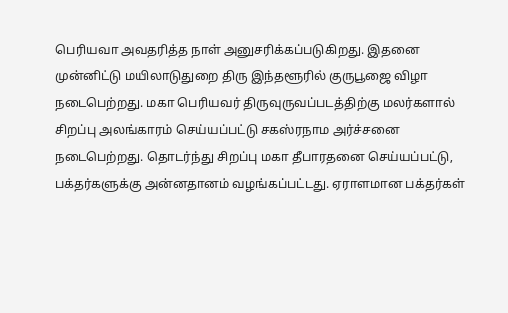பெரியவா அவதரித்த நாள் அனுசரிக்கப்படுகிறது. இதனை முன்னிட்டு மயிலாடுதுறை திரு இந்தளூரில் குருபூஜை விழா நடைபெற்றது. மகா பெரியவர் திருவுருவப்படத்திற்கு மலர்களால் சிறப்பு அலங்காரம் செய்யப்பட்டு சகஸ்ரநாம அர்ச்சனை நடைபெற்றது. தொடர்ந்து சிறப்பு மகா தீபாரதனை செய்யப்பட்டு, பக்தர்களுக்கு அன்னதானம் வழங்கப்பட்டது. ஏராளமான பக்தர்கள்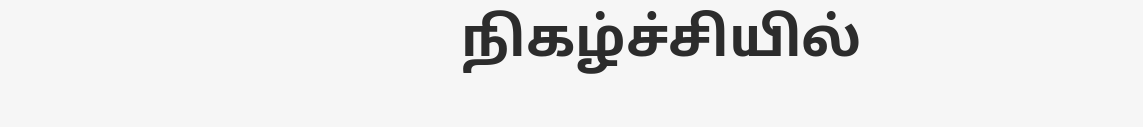நிகழ்ச்சியில்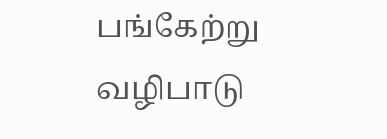பங்கேற்று வழிபாடு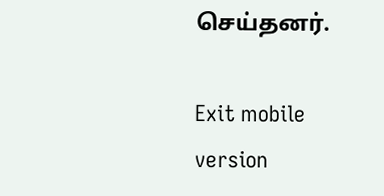செய்தனர்.

Exit mobile version